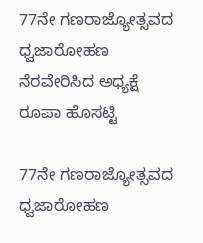77ನೇ ಗಣರಾಜ್ಯೋತ್ಸವದ ಧ್ವಜಾರೋಹಣ ನೆರವೇರಿಸಿದ ಅಧ್ಯಕ್ಷೆ ರೂಪಾ ಹೊಸಟ್ಟಿ

77ನೇ ಗಣರಾಜ್ಯೋತ್ಸವದ ಧ್ವಜಾರೋಹಣ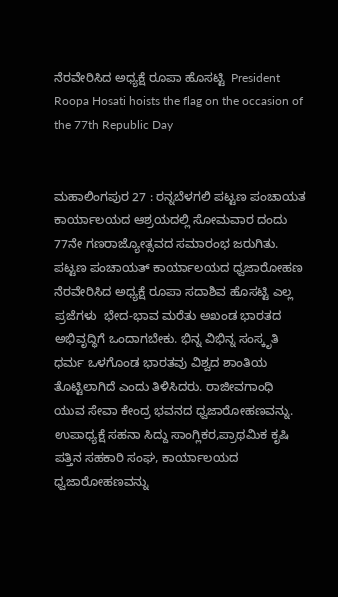ನೆರವೇರಿಸಿದ ಅಧ್ಯಕ್ಷೆ ರೂಪಾ ಹೊಸಟ್ಟಿ  President Roopa Hosati hoists the flag on the occasion of the 77th Republic Day


ಮಹಾಲಿಂಗಪುರ 27 : ರನ್ನಬೆಳಗಲಿ ಪಟ್ಟಣ ಪಂಚಾಯತ ಕಾರ್ಯಾಲಯದ ಆಶ್ರಯದಲ್ಲಿ ಸೋಮವಾರ ದಂದು 77ನೇ ಗಣರಾಜ್ಯೋತ್ಸವದ ಸಮಾರಂಭ ಜರುಗಿತು. ಪಟ್ಟಣ ಪಂಚಾಯತ್ ಕಾರ್ಯಾಲಯದ ಧ್ವಜಾರೋಹಣ ನೆರವೇರಿಸಿದ ಅಧ್ಯಕ್ಷೆ ರೂಪಾ ಸದಾಶಿವ ಹೊಸಟ್ಟಿ ಎಲ್ಲ ಪ್ರಜೆಗಳು  ಭೇದ-ಭಾವ ಮರೆತು ಅಖಂಡ ಭಾರತದ ಅಭಿವೃದ್ಧಿಗೆ ಒಂದಾಗಬೇಕು. ಭಿನ್ನ ವಿಭಿನ್ನ ಸಂಸ್ಕೃತಿ ಧರ್ಮ ಒಳಗೊಂಡ ಭಾರತವು ವಿಶ್ವದ ಶಾಂತಿಯ ತೊಟ್ಟಿಲಾಗಿದೆ ಎಂದು ತಿಳಿಸಿದರು. ರಾಜೀವಗಾಂಧಿ ಯುವ ಸೇವಾ ಕೇಂದ್ರ ಭವನದ ಧ್ವಜಾರೋಹಣವನ್ನು. ಉಪಾಧ್ಯಕ್ಷೆ ಸಹನಾ ಸಿದ್ದು ಸಾಂಗ್ಲಿಕರ,ಪ್ರಾಥಮಿಕ ಕೃಷಿ ಪತ್ತಿನ ಸಹಕಾರಿ ಸಂಘ, ಕಾರ್ಯಾಲಯದ ಧ್ವಜಾರೋಹಣವನ್ನು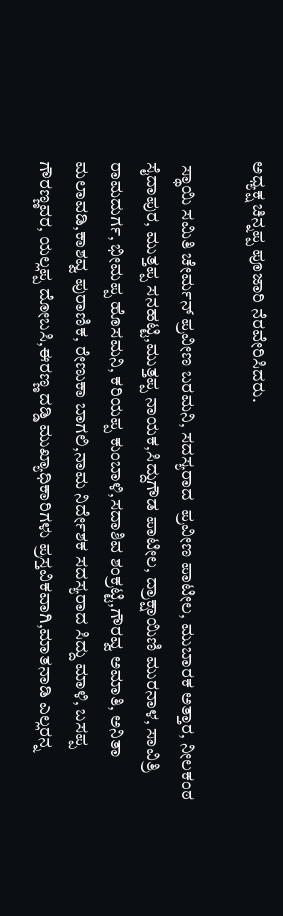ಅಧ್ಯಕ್ಷ ಚಿನ್ನಪ್ಪ ಪೂಜಾರಿ ನೆರವೇರಿಸಿದರು.

 ಸ್ಥಾಯಿ ಸಮಿತಿ ಚೇರ್ಮನ್ ಪ್ರವೀಣ ಬರಮನಿ, ಸದಸ್ಯರಾದ  ಪ್ರವೀಣ ಪಾಟೀಲ, ಮುಬಾರಕ ಅತ್ತಾರ, ನೀಲಕಂಠ ಸೈದಾಪುರ, ಮುತ್ತಪ್ಪ ಸನಹಟ್ಟಿ,ಮುತ್ತಪ್ಪ ನಾಯಕ,ಸಿದ್ದುಗೌಡ ಪಾಟೀಲ, ದ್ರಾಕ್ಷಾಯಿಣಿ ಮುರನಾಳ, ಸಾವಿತ್ರಿ ರಾಮದುರ್ಗ, ಭೀಮಪ್ಪ ಹೊಸಮನಿ, ಕರಿಯಪ್ಪ ಕುಂಬಾಳಿ,ಸದಾಶಿವ ಶಂಕ್ರಟ್ಟಿ,ಗೌರವ್ವ ಅಮಾತಿ, ಅನಿತಾ ಮಲಾವಡಿ,ಕಾಶವ್ವ ಪುರಾಣಿಕ, ರೇಣುಕಾ ಬಾಗಲಿ,ನಾಮ ನಿರ್ದೇಶಕ ಸದಸ್ಯರಾದ ಸಿದ್ದು ಮಾಳಿ, ಬಸಪ್ಪ ಗೌರಣ್ಣವರ, ಯಲ್ಲಪ್ಪ ದೋಬಸಿ,ಈರಣ್ಣ ದಡ್ಡಿ ಮುಖ್ಯಾಧಿಕಾರಿಗಳು ಪ್ರಸ್ತವಿಕವಾಗಿ,ಮಾತನಾಡಿ ಎಲ್ಲರನ್ನ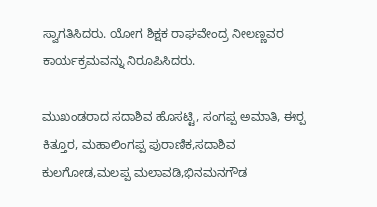ಸ್ವಾಗತಿಸಿದರು. ಯೋಗ ಶಿಕ್ಷಕ ರಾಘವೇಂದ್ರ ನೀಲಣ್ಣವರ ಕಾರ್ಯಕ್ರಮವನ್ನು ನಿರೂಪಿಸಿದರು.

ಮುಖಂಡರಾದ ಸದಾಶಿವ ಹೊಸಟ್ಟಿ, ಸಂಗಪ್ಪ ಅಮಾತಿ, ಈರ‍್ಪ ಕಿತ್ತೂರ, ಮಹಾಲಿಂಗಪ್ಪ ಪುರಾಣಿಕ,ಸದಾಶಿವ ಕುಲಗೋಡ,ಮಲಪ್ಪ ಮಲಾವಡಿ,ಭಿನಮನಗೌಡ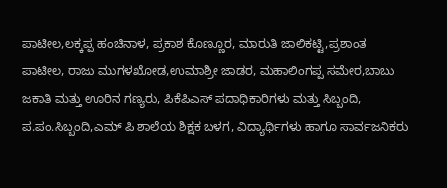ಪಾಟೀಲ,ಲಕ್ಕಪ್ಪ ಹಂಚಿನಾಳ, ಪ್ರಕಾಶ ಕೊಣ್ಣೂರ, ಮಾರುತಿ ಜಾಲಿಕಟ್ಟಿ,ಪ್ರಶಾಂತ ಪಾಟೀಲ, ರಾಜು ಮುಗಳಖೋಡ,ಉಮಾಶ್ರೀ ಜಾಡರ, ಮಹಾಲಿಂಗಪ್ಪ ಸಮೇರ,ಬಾಬು ಜಕಾತಿ ಮತ್ತು ಊರಿನ ಗಣ್ಯರು, ಪಿಕೆಪಿಎಸ್ ಪದಾಧಿಕಾರಿಗಳು ಮತ್ತು ಸಿಬ್ಬಂದಿ, ಪ.ಪಂ.ಸಿಬ್ಬಂದಿ,ಎಮ್ ಪಿ ಶಾಲೆಯ ಶಿಕ್ಷಕ ಬಳಗ, ವಿದ್ಯಾರ್ಥಿಗಳು ಹಾಗೂ ಸಾರ್ವಜನಿಕರು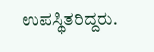ಉಪಸ್ಥಿತರಿದ್ದರು.